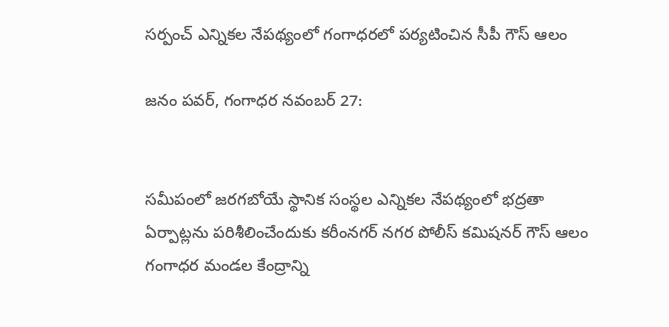సర్పంచ్‌ ఎన్నికల నేపథ్యంలో గంగాధరలో పర్యటించిన సీపీ గౌస్ ఆలం

జనం పవర్, గంగాధర నవంబర్ 27:


సమీపంలో జరగబోయే స్థానిక సంస్థల ఎన్నికల నేపథ్యంలో భద్రతా ఏర్పాట్లను పరిశీలించేందుకు కరీంనగర్ నగర పోలీస్ కమిషనర్ గౌస్ ఆలం గంగాధర మండల కేంద్రాన్ని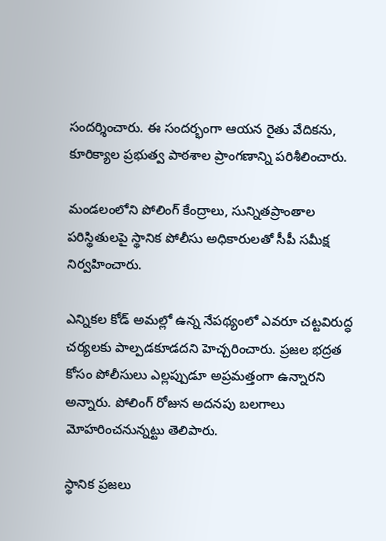సందర్శించారు. ఈ సందర్భంగా ఆయన రైతు వేదికను, కూరిక్యాల ప్రభుత్వ పాఠశాల ప్రాంగణాన్ని పరిశీలించారు.

మండలంలోని పోలింగ్ కేంద్రాలు, సున్నితప్రాంతాల పరిస్థితులపై స్థానిక పోలీసు అధికారులతో సీపీ సమీక్ష నిర్వహించారు.

ఎన్నికల కోడ్ అమల్లో ఉన్న నేపథ్యంలో ఎవరూ చట్టవిరుద్ధ చర్యలకు పాల్పడకూడదని హెచ్చరించారు. ప్రజల భద్రత కోసం పోలీసులు ఎల్లప్పుడూ అప్రమత్తంగా ఉన్నారని అన్నారు. పోలింగ్ రోజున అదనపు బలగాలు మోహరించనున్నట్టు తెలిపారు.

స్థానిక ప్రజలు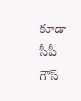కూడా సీపీ గౌస్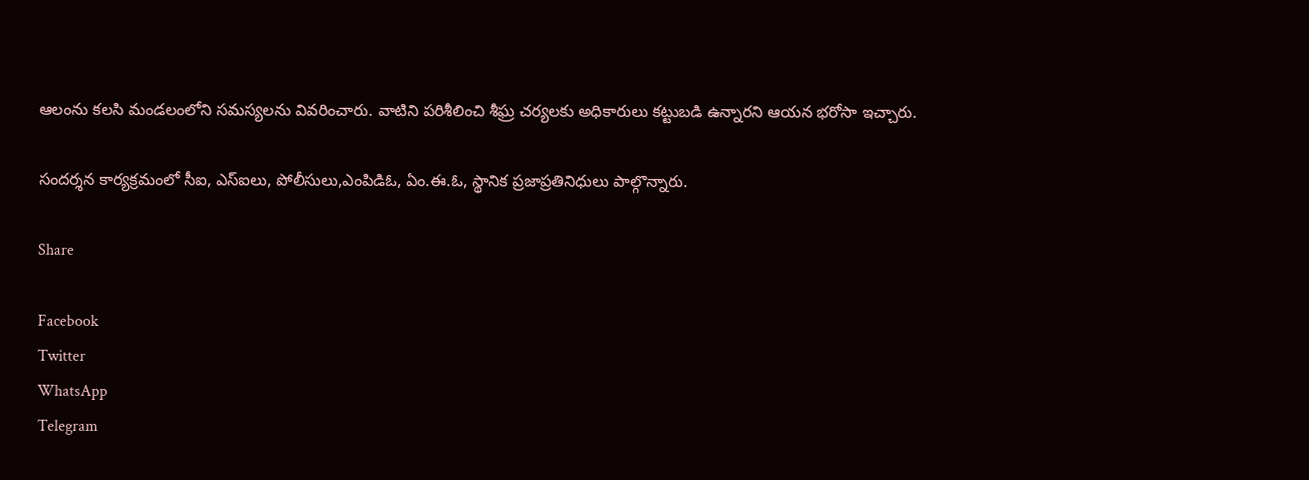ఆలంను కలసి మండలంలోని సమస్యలను వివరించారు. వాటిని పరిశీలించి శీఘ్ర చర్యలకు అధికారులు కట్టుబడి ఉన్నారని ఆయన భరోసా ఇచ్చారు.

సందర్శన కార్యక్రమంలో సీఐ, ఎస్‌ఐలు, పోలీసులు,ఎంపిడిఓ, ఏం.ఈ.ఓ, స్థానిక ప్రజాప్రతినిధులు పాల్గొన్నారు.

Share

Facebook
Twitter
WhatsApp
Telegram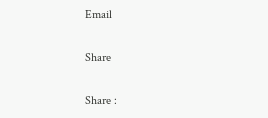Email

Share

Share :